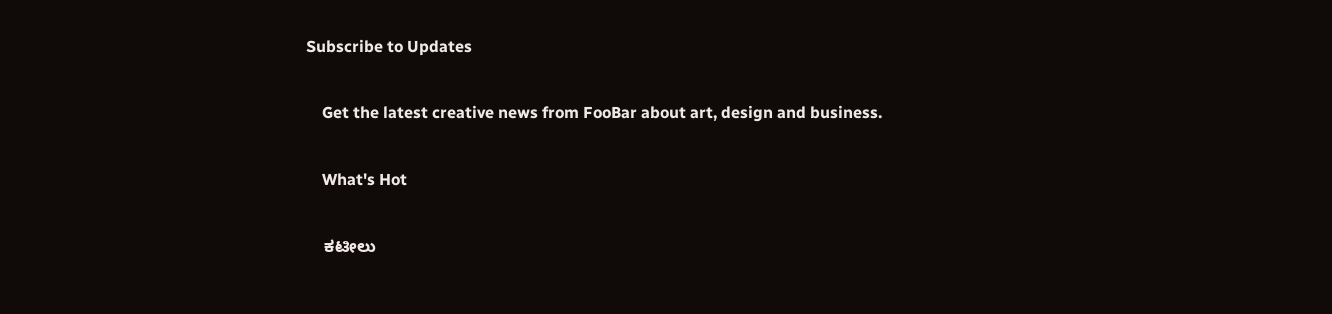Subscribe to Updates

    Get the latest creative news from FooBar about art, design and business.

    What's Hot

    ಕಟೀಲು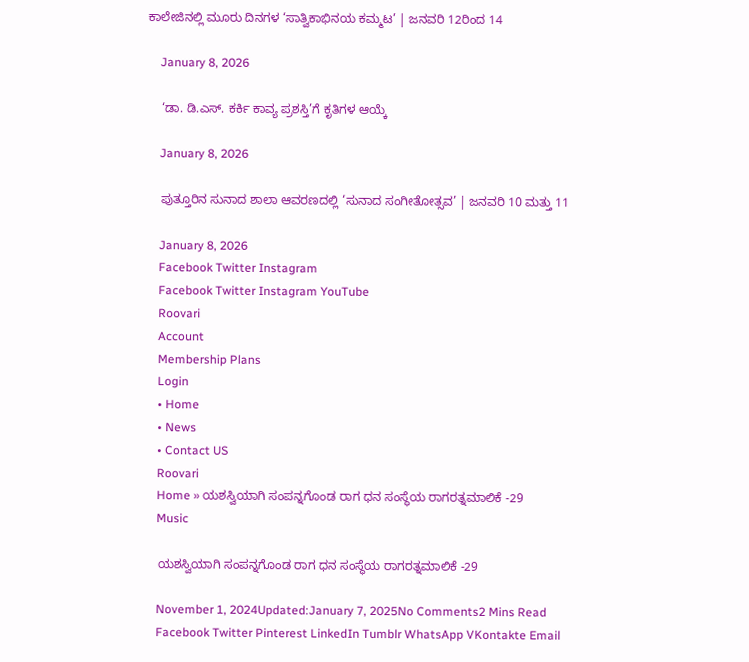ಕಾಲೇಜಿನಲ್ಲಿ ಮೂರು ದಿನಗಳ ‘ಸಾತ್ವಿಕಾಭಿನಯ ಕಮ್ಮಟ’ | ಜನವರಿ 12ರಿಂದ 14

    January 8, 2026

    ‘ಡಾ. ಡಿ.ಎಸ್. ಕರ್ಕಿ ಕಾವ್ಯ ಪ್ರಶಸ್ತಿ’ಗೆ ಕೃತಿಗಳ ಆಯ್ಕೆ

    January 8, 2026

    ಪುತ್ತೂರಿನ ಸುನಾದ ಶಾಲಾ ಆವರಣದಲ್ಲಿ ‘ಸುನಾದ ಸಂಗೀತೋತ್ಸವ’ | ಜನವರಿ 10 ಮತ್ತು 11

    January 8, 2026
    Facebook Twitter Instagram
    Facebook Twitter Instagram YouTube
    Roovari
    Account
    Membership Plans
    Login
    • Home
    • News
    • Contact US
    Roovari
    Home » ಯಶಸ್ವಿಯಾಗಿ ಸಂಪನ್ನಗೊಂಡ ರಾಗ ಧನ ಸಂಸ್ಥೆಯ ರಾಗರತ್ನಮಾಲಿಕೆ -29
    Music

    ಯಶಸ್ವಿಯಾಗಿ ಸಂಪನ್ನಗೊಂಡ ರಾಗ ಧನ ಸಂಸ್ಥೆಯ ರಾಗರತ್ನಮಾಲಿಕೆ -29

    November 1, 2024Updated:January 7, 2025No Comments2 Mins Read
    Facebook Twitter Pinterest LinkedIn Tumblr WhatsApp VKontakte Email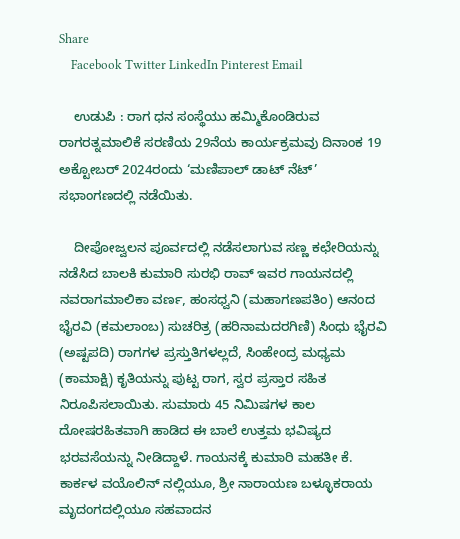Share
    Facebook Twitter LinkedIn Pinterest Email

    ಉಡುಪಿ : ರಾಗ ಧನ ಸಂಸ್ಥೆಯು ಹಮ್ಮಿಕೊಂಡಿರುವ ರಾಗರತ್ನಮಾಲಿಕೆ ಸರಣಿಯ 29ನೆಯ ಕಾರ್ಯಕ್ರಮವು ದಿನಾಂಕ 19 ಅಕ್ಟೋಬರ್ 2024ರಂದು ‘ಮಣಿಪಾಲ್ ಡಾಟ್ ನೆಟ್’ ಸಭಾಂಗಣದಲ್ಲಿ ನಡೆಯಿತು.

    ದೀಪೋಜ್ವಲನ ಪೂರ್ವದಲ್ಲಿ ನಡೆಸಲಾಗುವ ಸಣ್ಣ ಕಛೇರಿಯನ್ನು ನಡೆಸಿದ ಬಾಲಕಿ ಕುಮಾರಿ ಸುರಭಿ ರಾವ್ ಇವರ ಗಾಯನದಲ್ಲಿ ನವರಾಗಮಾಲಿಕಾ ವರ್ಣ, ಹಂಸಧ್ವನಿ (ಮಹಾಗಣಪತಿಂ) ಆನಂದ ಭೈರವಿ (ಕಮಲಾಂಬ) ಸುಚರಿತ್ರ (ಹರಿನಾಮದರಗಿಣಿ) ಸಿಂಧು ಭೈರವಿ (ಅಷ್ಟಪದಿ) ರಾಗಗಳ ಪ್ರಸ್ತುತಿಗಳಲ್ಲದೆ, ಸಿಂಹೇಂದ್ರ ಮಧ್ಯಮ (ಕಾಮಾಕ್ಷಿ) ಕೃತಿಯನ್ನು ಪುಟ್ಟ ರಾಗ, ಸ್ವರ ಪ್ರಸ್ತಾರ ಸಹಿತ ನಿರೂಪಿಸಲಾಯಿತು. ಸುಮಾರು 45 ನಿಮಿಷಗಳ ಕಾಲ ದೋಷರಹಿತವಾಗಿ ಹಾಡಿದ ಈ ಬಾಲೆ ಉತ್ತಮ ಭವಿಷ್ಯದ ಭರವಸೆಯನ್ನು ನೀಡಿದ್ದಾಳೆ. ಗಾಯನಕ್ಕೆ ಕುಮಾರಿ ಮಹತೀ ಕೆ. ಕಾರ್ಕಳ ವಯೊಲಿನ್ ನಲ್ಲಿಯೂ, ಶ್ರೀ ನಾರಾಯಣ ಬಳ್ಳೂಕರಾಯ ಮೃದಂಗದಲ್ಲಿಯೂ ಸಹವಾದನ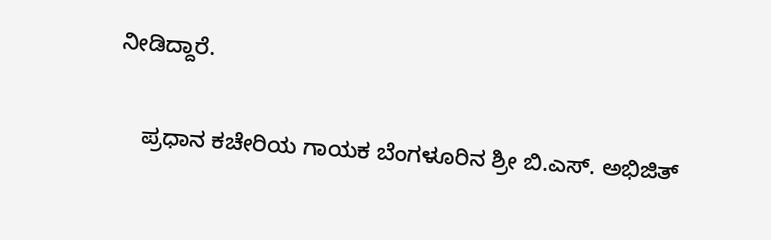ನೀಡಿದ್ದಾರೆ.

    ಪ್ರಧಾನ ಕಚೇರಿಯ ಗಾಯಕ ಬೆಂಗಳೂರಿನ ಶ್ರೀ ಬಿ.ಎಸ್. ಅಭಿಜಿತ್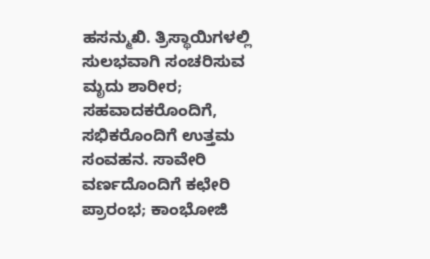ಹಸನ್ಮುಖಿ. ತ್ರಿಸ್ಥಾಯಿಗಳಲ್ಲಿ ಸುಲಭವಾಗಿ ಸಂಚರಿಸುವ ಮೃದು ಶಾರೀರ; ಸಹವಾದಕರೊಂದಿಗೆ, ಸಭಿಕರೊಂದಿಗೆ ಉತ್ತಮ ಸಂವಹನ. ಸಾವೇರಿ ವರ್ಣದೊಂದಿಗೆ ಕಛೇರಿ ಪ್ರಾರಂಭ; ಕಾಂಭೋಜಿ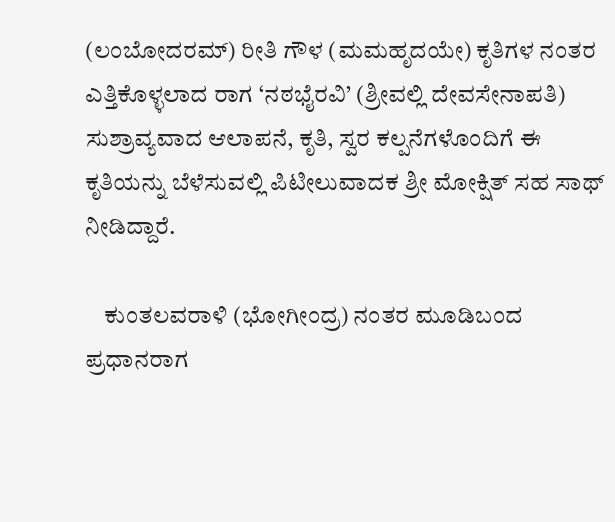(ಲಂಬೋದರಮ್) ರೀತಿ ಗೌಳ (ಮಮಹೃದಯೇ) ಕೃತಿಗಳ ನಂತರ ಎತ್ತಿಕೊಳ್ಳಲಾದ ರಾಗ ‘ನಠಭೈರವಿ’ (ಶ್ರೀವಲ್ಲಿ ದೇವಸೇನಾಪತಿ) ಸುಶ್ರಾವ್ಯವಾದ ಆಲಾಪನೆ, ಕೃತಿ, ಸ್ವರ ಕಲ್ಪನೆಗಳೊಂದಿಗೆ ಈ ಕೃತಿಯನ್ನು ಬೆಳೆಸುವಲ್ಲಿ ಪಿಟೀಲುವಾದಕ ಶ್ರೀ ಮೋಕ್ಷಿತ್ ಸಹ ಸಾಥ್ ನೀಡಿದ್ದಾರೆ.

    ಕುಂತಲವರಾಳಿ (ಭೋಗೀಂದ್ರ) ನಂತರ ಮೂಡಿಬಂದ ಪ್ರಧಾನರಾಗ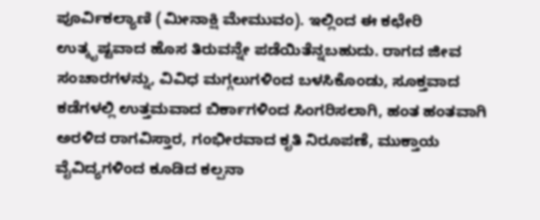ಪೂರ್ವಿಕಲ್ಯಾಣಿ (ಮೀನಾಕ್ಷಿ ಮೇಮುವಂ). ಇಲ್ಲಿಂದ ಈ ಕಛೇರಿ ಉತ್ಕೃಷ್ಟವಾದ ಹೊಸ ತಿರುವನ್ನೇ ಪಡೆಯಿತೆನ್ನಬಹುದು. ರಾಗದ ಜೀವ ಸಂಚಾರಗಳನ್ನು, ವಿವಿಧ ಮಗ್ಗಲುಗಳಿಂದ ಬಳಸಿಕೊಂಡು, ಸೂಕ್ತವಾದ ಕಡೆಗಳಲ್ಲಿ ಉತ್ತಮವಾದ ಬಿರ್ಕಾಗಳಿಂದ ಸಿಂಗರಿಸಲಾಗಿ, ಹಂತ ಹಂತವಾಗಿ ಅರಳಿದ ರಾಗವಿಸ್ತಾರ, ಗಂಭೀರವಾದ ಕೃತಿ ನಿರೂಪಣೆ, ಮುಕ್ತಾಯ ವೈವಿದ್ಯಗಳಿಂದ ಕೂಡಿದ ಕಲ್ಪನಾ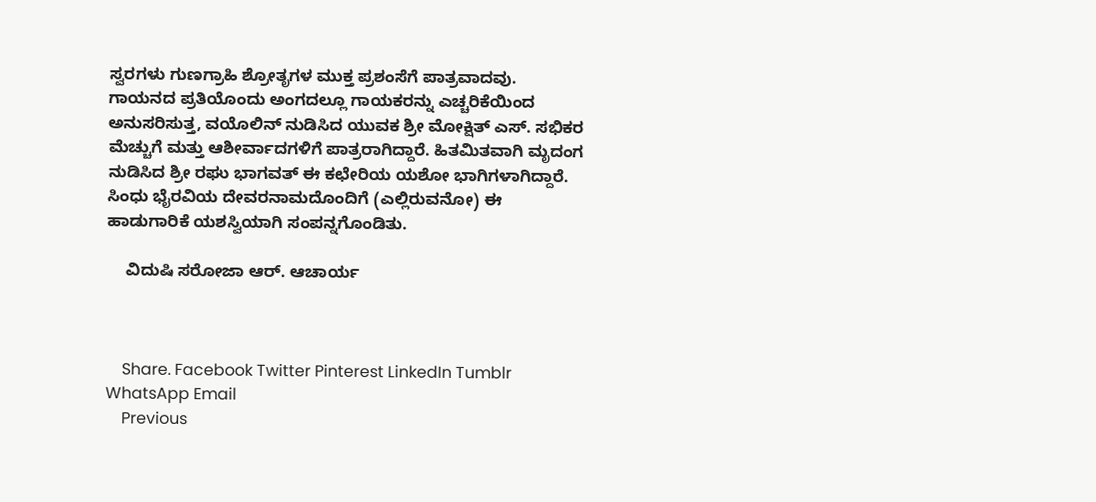ಸ್ವರಗಳು ಗುಣಗ್ರಾಹಿ ಶ್ರೋತೃಗಳ ಮುಕ್ತ ಪ್ರಶಂಸೆಗೆ ಪಾತ್ರವಾದವು. ಗಾಯನದ ಪ್ರತಿಯೊಂದು ಅಂಗದಲ್ಲೂ ಗಾಯಕರನ್ನು ಎಚ್ಚರಿಕೆಯಿಂದ ಅನುಸರಿಸುತ್ತ, ವಯೊಲಿನ್ ನುಡಿಸಿದ ಯುವಕ ಶ್ರೀ ಮೋಕ್ಷಿತ್ ಎಸ್. ಸಭಿಕರ ಮೆಚ್ಚುಗೆ ಮತ್ತು ಆಶೀರ್ವಾದಗಳಿಗೆ ಪಾತ್ರರಾಗಿದ್ದಾರೆ. ಹಿತಮಿತವಾಗಿ ಮೃದಂಗ ನುಡಿಸಿದ ಶ್ರೀ ರಘು ಭಾಗವತ್ ಈ ಕಛೇರಿಯ ಯಶೋ ಭಾಗಿಗಳಾಗಿದ್ದಾರೆ. ಸಿಂಧು ಭೈರವಿಯ ದೇವರನಾಮದೊಂದಿಗೆ (ಎಲ್ಲಿರುವನೋ) ಈ ಹಾಡುಗಾರಿಕೆ ಯಶಸ್ವಿಯಾಗಿ ಸಂಪನ್ನಗೊಂಡಿತು.

    ವಿದುಷಿ ಸರೋಜಾ ಆರ್. ಆಚಾರ್ಯ



    Share. Facebook Twitter Pinterest LinkedIn Tumblr WhatsApp Email
    Previous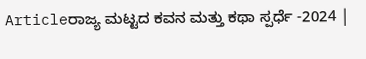Articleರಾಜ್ಯ ಮಟ್ಟದ ಕವನ ಮತ್ತು ಕಥಾ ಸ್ಪರ್ಧೆ -2024 |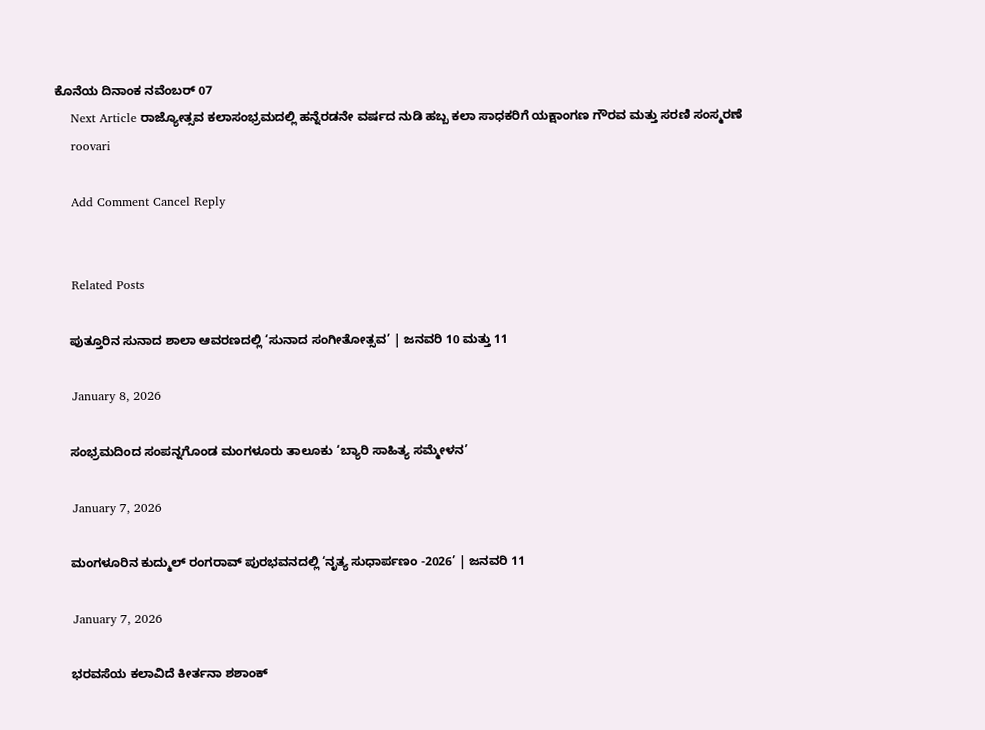ಕೊನೆಯ ದಿನಾಂಕ ನವೆಂಬರ್ 07
    Next Article ರಾಜ್ಯೋತ್ಸವ ಕಲಾಸಂಭ್ರಮದಲ್ಲಿ ಹನ್ನೆರಡನೇ ವರ್ಷದ ನುಡಿ ಹಬ್ಬ ಕಲಾ ಸಾಧಕರಿಗೆ ಯಕ್ಷಾಂಗಣ ಗೌರವ ಮತ್ತು ಸರಣಿ ಸಂಸ್ಮರಣೆ
    roovari

    Add Comment Cancel Reply


    Related Posts

    ಪುತ್ತೂರಿನ ಸುನಾದ ಶಾಲಾ ಆವರಣದಲ್ಲಿ ‘ಸುನಾದ ಸಂಗೀತೋತ್ಸವ’ | ಜನವರಿ 10 ಮತ್ತು 11

    January 8, 2026

    ಸಂಭ್ರಮದಿಂದ ಸಂಪನ್ನಗೊಂಡ ಮಂಗಳೂರು ತಾಲೂಕು ‘ಬ್ಯಾರಿ ಸಾಹಿತ್ಯ ಸಮ್ಮೇಳನ’

    January 7, 2026

    ಮಂಗಳೂರಿನ ಕುದ್ಮುಲ್ ರಂಗರಾವ್ ಪುರಭವನದಲ್ಲಿ ‘ನೃತ್ಯ ಸುಧಾರ್ಪಣಂ -2026’ | ಜನವರಿ 11

    January 7, 2026

    ಭರವಸೆಯ ಕಲಾವಿದೆ ಕೀರ್ತನಾ ಶಶಾಂಕ್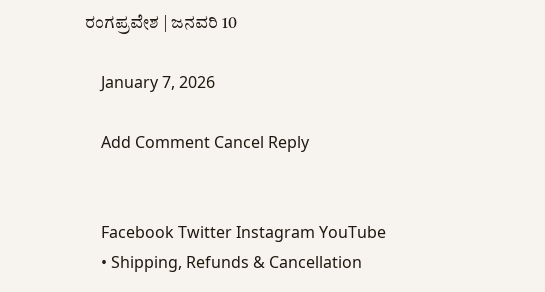ರಂಗಪ್ರವೇಶ | ಜನವರಿ 10

    January 7, 2026

    Add Comment Cancel Reply


    Facebook Twitter Instagram YouTube
    • Shipping, Refunds & Cancellation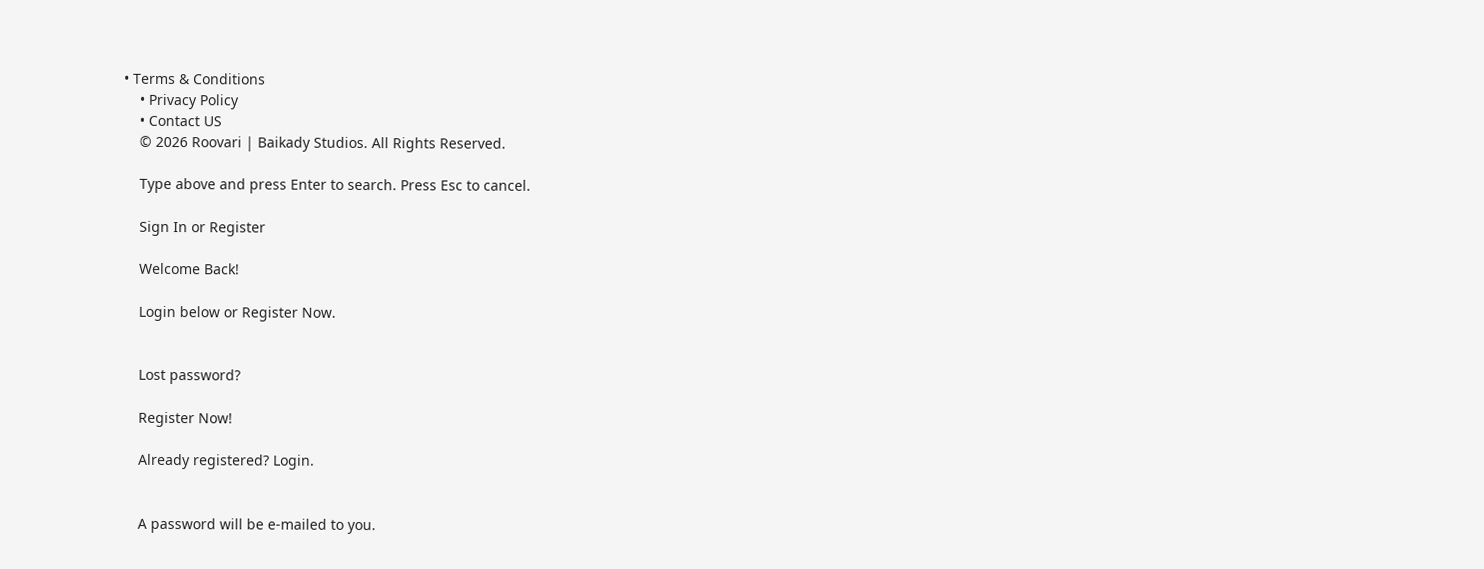• Terms & Conditions
    • Privacy Policy
    • Contact US
    © 2026 Roovari | Baikady Studios. All Rights Reserved.

    Type above and press Enter to search. Press Esc to cancel.

    Sign In or Register

    Welcome Back!

    Login below or Register Now.


    Lost password?

    Register Now!

    Already registered? Login.


    A password will be e-mailed to you.